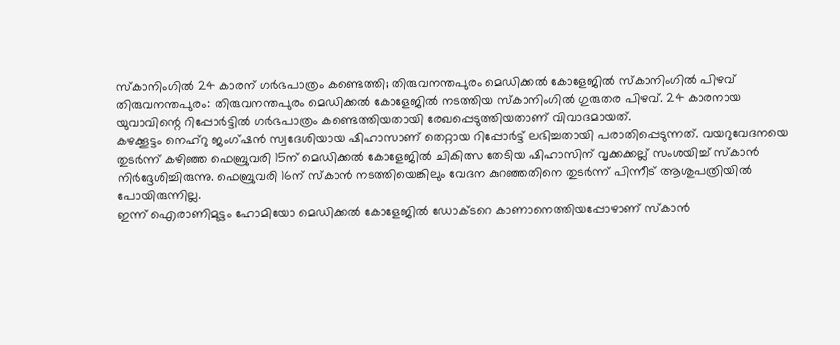സ്കാനിംഗിൽ 24 കാരന് ഗർഭപാത്രം കണ്ടെത്തി; തിരുവനന്തപുരം മെഡിക്കൽ കോളേജിൽ സ്കാനിംഗിൽ പിഴവ്
തിരുവനന്തപുരം: തിരുവനന്തപുരം മെഡിക്കൽ കോളേജിൽ നടത്തിയ സ്കാനിംഗിൽ ഗുരുതര പിഴവ്. 24 കാരനായ യുവാവിന്റെ റിപ്പോർട്ടിൽ ഗർഭപാത്രം കണ്ടെത്തിയതായി രേഖപ്പെടുത്തിയതാണ് വിവാദമായത്.
കഴക്കൂട്ടം നെഹ്റു ജംഗ്ഷൻ സ്വദേശിയായ ഷിഹാസാണ് തെറ്റായ റിപ്പോർട്ട് ലഭിച്ചതായി പരാതിപ്പെടുന്നത്. വയറുവേദനയെ തുടർന്ന് കഴിഞ്ഞ ഫെബ്രുവരി 15ന് മെഡിക്കൽ കോളേജിൽ ചികിത്സ തേടിയ ഷിഹാസിന് വൃക്കക്കല്ല് സംശയിച്ച് സ്കാൻ നിർദ്ദേശിച്ചിരുന്നു. ഫെബ്രുവരി 16ന് സ്കാൻ നടത്തിയെങ്കിലും വേദന കുറഞ്ഞതിനെ തുടർന്ന് പിന്നീട് ആശുപത്രിയിൽ പോയിരുന്നില്ല.
ഇന്ന് ഐരാണിമുട്ടം ഹോമിയോ മെഡിക്കൽ കോളേജിൽ ഡോക്ടറെ കാണാനെത്തിയപ്പോഴാണ് സ്കാൻ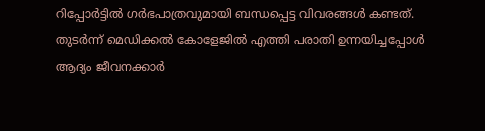റിപ്പോർട്ടിൽ ഗർഭപാത്രവുമായി ബന്ധപ്പെട്ട വിവരങ്ങൾ കണ്ടത്. തുടർന്ന് മെഡിക്കൽ കോളേജിൽ എത്തി പരാതി ഉന്നയിച്ചപ്പോൾ ആദ്യം ജീവനക്കാർ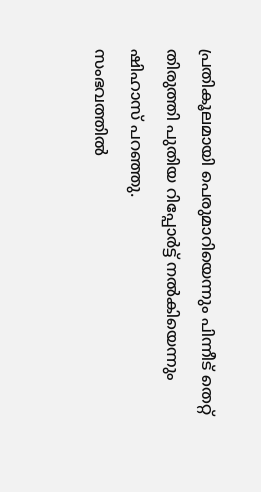പ്രതികൂലമായി പെരുമാറിയെന്നും പിന്നീട് തെറ്റ് തിരുത്തി പുതിയ റിപ്പോർട്ട് നൽകിയെന്നും ഷിഹാസ് പറഞ്ഞു.
സംഭവത്തിൽ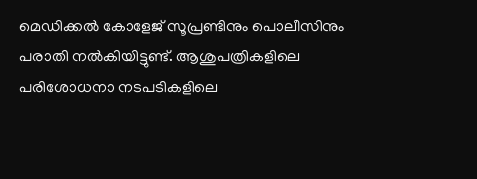മെഡിക്കൽ കോളേജ് സൂപ്രണ്ടിനും പൊലീസിനും പരാതി നൽകിയിട്ടുണ്ട്. ആശുപത്രികളിലെ പരിശോധനാ നടപടികളിലെ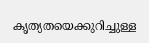കൃത്യതയെക്കുറിച്ചുള്ള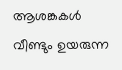ആശങ്കകൾ വീണ്ടും ഉയരുന്ന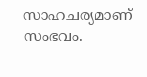സാഹചര്യമാണ് സംഭവം.